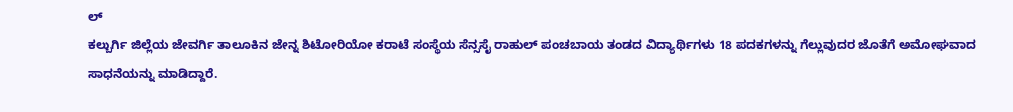ಲ್
ಕಲ್ಬುರ್ಗಿ ಜಿಲ್ಲೆಯ ಜೇವರ್ಗಿ ತಾಲೂಕಿನ ಜೇನ್ನ ಶಿಟೋರಿಯೋ ಕರಾಟೆ ಸಂಸ್ಥೆಯ ಸೆನ್ಸಸೈ ರಾಹುಲ್ ಪಂಚಬಾಯ ತಂಡದ ವಿದ್ಯಾರ್ಥಿಗಳು 18 ಪದಕಗಳನ್ನು ಗೆಲ್ಲುವುದರ ಜೊತೆಗೆ ಅಮೋಘವಾದ ಸಾಧನೆಯನ್ನು ಮಾಡಿದ್ದಾರೆ.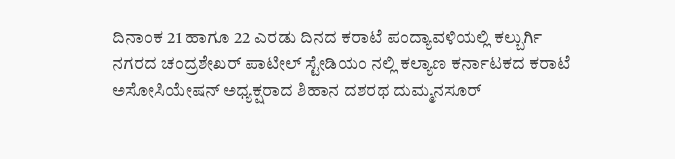ದಿನಾಂಕ 21 ಹಾಗೂ 22 ಎರಡು ದಿನದ ಕರಾಟೆ ಪಂದ್ಯಾವಳಿಯಲ್ಲಿ ಕಲ್ಬುರ್ಗಿ ನಗರದ ಚಂದ್ರಶೇಖರ್ ಪಾಟೀಲ್ ಸ್ಟೇಡಿಯಂ ನಲ್ಲಿ ಕಲ್ಯಾಣ ಕರ್ನಾಟಕದ ಕರಾಟೆ ಅಸೋಸಿಯೇಷನ್ ಅಧ್ಯಕ್ಷರಾದ ಶಿಹಾನ ದಶರಥ ದುಮ್ಮನಸೂರ್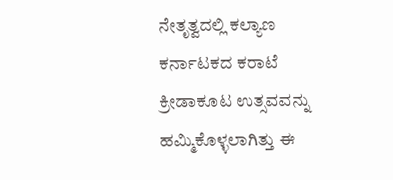ನೇತೃತ್ವದಲ್ಲಿ ಕಲ್ಯಾಣ ಕರ್ನಾಟಕದ ಕರಾಟೆ ಕ್ರೀಡಾಕೂಟ ಉತ್ಸವವನ್ನು ಹಮ್ಮಿಕೊಳ್ಳಲಾಗಿತ್ತು ಈ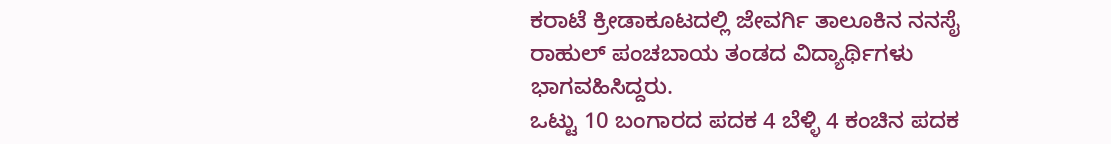ಕರಾಟೆ ಕ್ರೀಡಾಕೂಟದಲ್ಲಿ ಜೇವರ್ಗಿ ತಾಲೂಕಿನ ನನಸೈ ರಾಹುಲ್ ಪಂಚಬಾಯ ತಂಡದ ವಿದ್ಯಾರ್ಥಿಗಳು ಭಾಗವಹಿಸಿದ್ದರು.
ಒಟ್ಟು 10 ಬಂಗಾರದ ಪದಕ 4 ಬೆಳ್ಳಿ 4 ಕಂಚಿನ ಪದಕ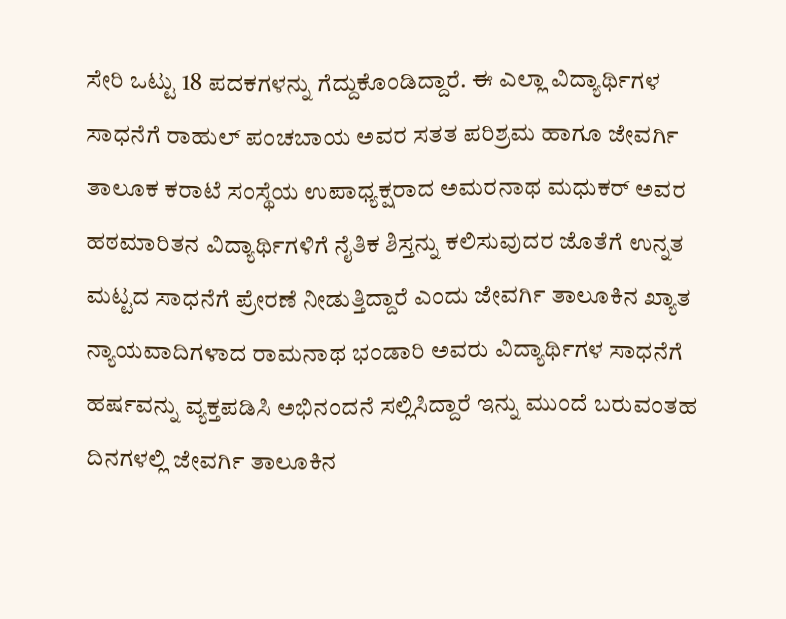ಸೇರಿ ಒಟ್ಟು 18 ಪದಕಗಳನ್ನು ಗೆದ್ದುಕೊಂಡಿದ್ದಾರೆ. ಈ ಎಲ್ಲಾ ವಿದ್ಯಾರ್ಥಿಗಳ ಸಾಧನೆಗೆ ರಾಹುಲ್ ಪಂಚಬಾಯ ಅವರ ಸತತ ಪರಿಶ್ರಮ ಹಾಗೂ ಜೇವರ್ಗಿ ತಾಲೂಕ ಕರಾಟೆ ಸಂಸ್ಥೆಯ ಉಪಾಧ್ಯಕ್ಷರಾದ ಅಮರನಾಥ ಮಧುಕರ್ ಅವರ ಹಠಮಾರಿತನ ವಿದ್ಯಾರ್ಥಿಗಳಿಗೆ ನೈತಿಕ ಶಿಸ್ತನ್ನು ಕಲಿಸುವುದರ ಜೊತೆಗೆ ಉನ್ನತ ಮಟ್ಟದ ಸಾಧನೆಗೆ ಪ್ರೇರಣೆ ನೀಡುತ್ತಿದ್ದಾರೆ ಎಂದು ಜೇವರ್ಗಿ ತಾಲೂಕಿನ ಖ್ಯಾತ ನ್ಯಾಯವಾದಿಗಳಾದ ರಾಮನಾಥ ಭಂಡಾರಿ ಅವರು ವಿದ್ಯಾರ್ಥಿಗಳ ಸಾಧನೆಗೆ ಹರ್ಷವನ್ನು ವ್ಯಕ್ತಪಡಿಸಿ ಅಭಿನಂದನೆ ಸಲ್ಲಿಸಿದ್ದಾರೆ ಇನ್ನು ಮುಂದೆ ಬರುವಂತಹ ದಿನಗಳಲ್ಲಿ ಜೇವರ್ಗಿ ತಾಲೂಕಿನ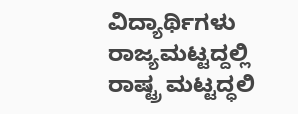ವಿದ್ಯಾರ್ಥಿಗಳು ರಾಜ್ಯಮಟ್ಟದ್ದಲ್ಲಿ ರಾಷ್ಟ್ರ ಮಟ್ಟದ್ಧಲಿ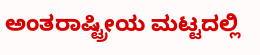ಅಂತರಾಷ್ಟ್ರೀಯ ಮಟ್ಟದಲ್ಲಿ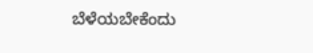ಬೆಳೆಯಬೇಕೆಂದು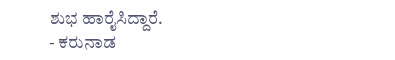ಶುಭ ಹಾರೈಸಿದ್ದಾರೆ.
- ಕರುನಾಡ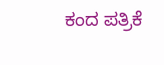ಕಂದ ಪತ್ರಿಕೆ